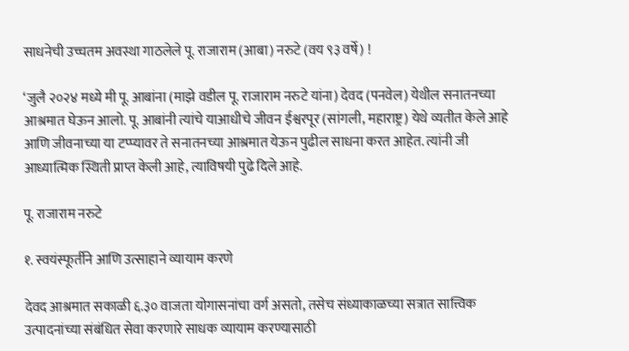साधनेची उच्चतम अवस्था गाठलेले पू. राजाराम (आबा) नरुटे (वय ९३ वर्षे) !

‘जुलै २०२४ मध्ये मी पू. आबांना (माझे वडील पू. राजाराम नरुटे यांना) देवद (पनवेल) येथील सनातनच्या आश्रमात घेऊन आलो. पू. आबांनी त्यांचे याआधीचे जीवन ईश्वरपूर (सांगली, महाराष्ट्र) येथे व्यतीत केले आहे आणि जीवनाच्या या टप्प्यावर ते सनातनच्या आश्रमात येऊन पुढील साधना करत आहेत. त्यांनी जी आध्यात्मिक स्थिती प्राप्त केली आहे, त्याविषयी पुढे दिले आहे.

पू. राजाराम नरुटे

१. स्वयंस्फूर्तीने आणि उत्साहाने व्यायाम करणे

देवद आश्रमात सकाळी ६.३० वाजता योगासनांचा वर्ग असतो, तसेच संध्याकाळच्या सत्रात सात्त्विक उत्पादनांच्या संबंधित सेवा करणारे साधक व्यायाम करण्यासाठी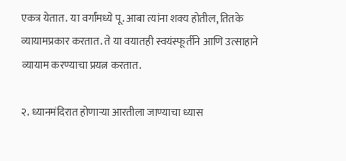एकत्र येतात. या वर्गांमध्ये पू. आबा त्यांना शक्य होतील, तितके व्यायामप्रकार करतात. ते या वयातही स्वयंस्फूर्तीने आणि उत्साहाने व्यायाम करण्याचा प्रयत्न करतात.

२. ध्यानमंदिरात होणार्‍या आरतीला जाण्याचा ध्यास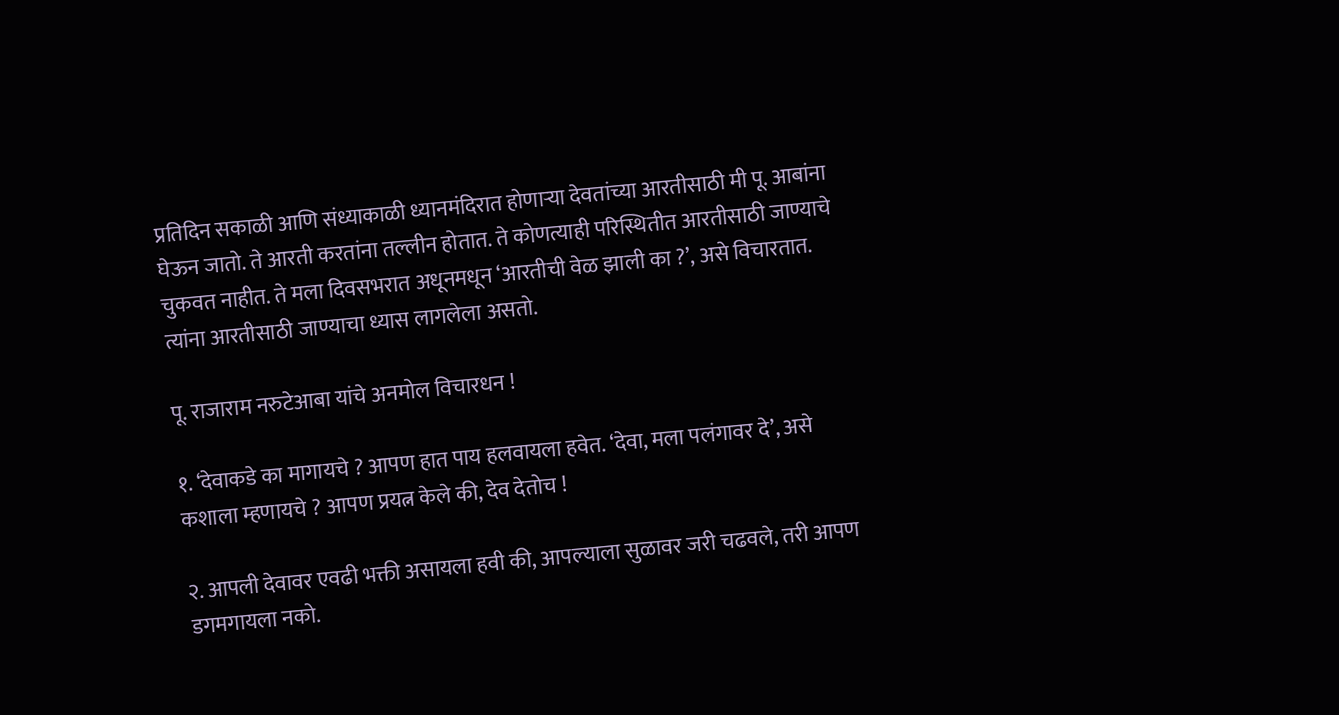प्रतिदिन सकाळी आणि संध्याकाळी ध्यानमंदिरात होणार्‍या देवतांच्या आरतीसाठी मी पू. आबांना  घेऊन जातो. ते आरती करतांना तल्लीन होतात. ते कोणत्याही परिस्थितीत आरतीसाठी जाण्याचे चुकवत नाहीत. ते मला दिवसभरात अधूनमधून ‘आरतीची वेळ झाली का ?’, असे विचारतात. त्यांना आरतीसाठी जाण्याचा ध्यास लागलेला असतो.

पू. राजाराम नरुटेआबा यांचे अनमोल विचारधन !

१. ‘देवाकडे का मागायचे ? आपण हात पाय हलवायला हवेत. ‘देवा, मला पलंगावर दे’, असे कशाला म्हणायचे ? आपण प्रयत्न केले की, देव देतोच !

२. आपली देवावर एवढी भक्ती असायला हवी की, आपल्याला सुळावर जरी चढवले, तरी आपण डगमगायला नको.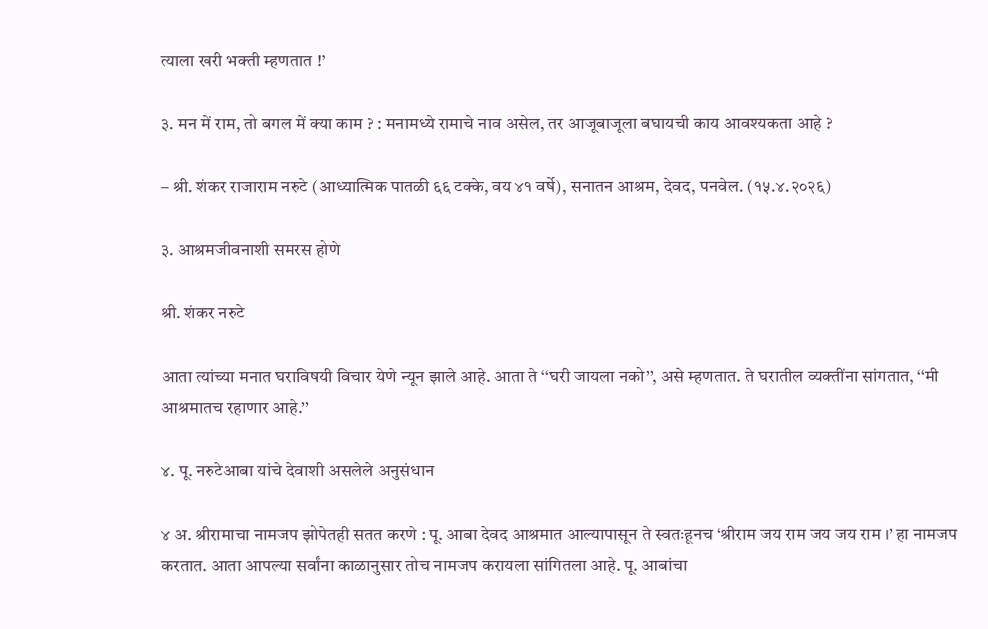त्याला खरी भक्ती म्हणतात !’

३. मन में राम, तो बगल में क्या काम ? : मनामध्ये रामाचे नाव असेल, तर आजूबाजूला बघायची काय आवश्यकता आहे ?

– श्री. शंकर राजाराम नरुटे (आध्यात्मिक पातळी ६६ टक्के, वय ४१ वर्षे), सनातन आश्रम, देवद, पनवेल. (१५.४.२०२६)

३. आश्रमजीवनाशी समरस होणे

श्री. शंकर नरुटे

आता त्यांच्या मनात घराविषयी विचार येणे न्यून झाले आहे. आता ते ‘‘घरी जायला नको’’, असे म्हणतात. ते घरातील व्यक्तींना सांगतात, ‘‘मी आश्रमातच रहाणार आहे.’’

४. पू. नरुटेआबा यांचे देवाशी असलेले अनुसंधान

४ अ. श्रीरामाचा नामजप झोपेतही सतत करणे : पू. आबा देवद आश्रमात आल्यापासून ते स्वतःहूनच ‘श्रीराम जय राम जय जय राम ।’ हा नामजप करतात. आता आपल्या सर्वांना काळानुसार तोच नामजप करायला सांगितला आहे. पू. आबांचा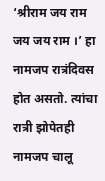‘श्रीराम जय राम जय जय राम ।’ हा नामजप रात्रंदिवस होत असतो. त्यांचा रात्री झोपेतही नामजप चालू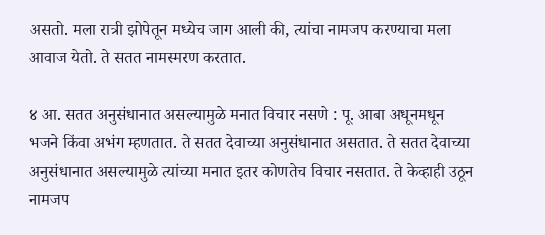असतो. मला रात्री झोपेतून मध्येच जाग आली की, त्यांचा नामजप करण्याचा मला आवाज येतो. ते सतत नामस्मरण करतात.

४ आ. सतत अनुसंधानात असल्यामुळे मनात विचार नसणे : पू. आबा अधूनमधून भजने किंवा अभंग म्हणतात. ते सतत देवाच्या अनुसंधानात असतात. ते सतत देवाच्या अनुसंधानात असल्यामुळे त्यांच्या मनात इतर कोणतेच विचार नसतात. ते केव्हाही उठून नामजप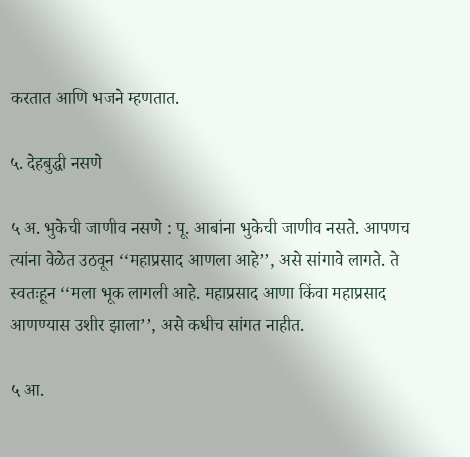करतात आणि भजने म्हणतात.

५. देहबुद्धी नसणे

५ अ. भुकेची जाणीव नसणे : पू. आबांना भुकेची जाणीव नसते. आपणच त्यांना वेळेत उठवून ‘‘महाप्रसाद आणला आहे’’, असे सांगावे लागते. ते स्वतःहून ‘‘मला भूक लागली आहे. महाप्रसाद आणा किंवा महाप्रसाद आणण्यास उशीर झाला’’, असे कधीच सांगत नाहीत.

५ आ.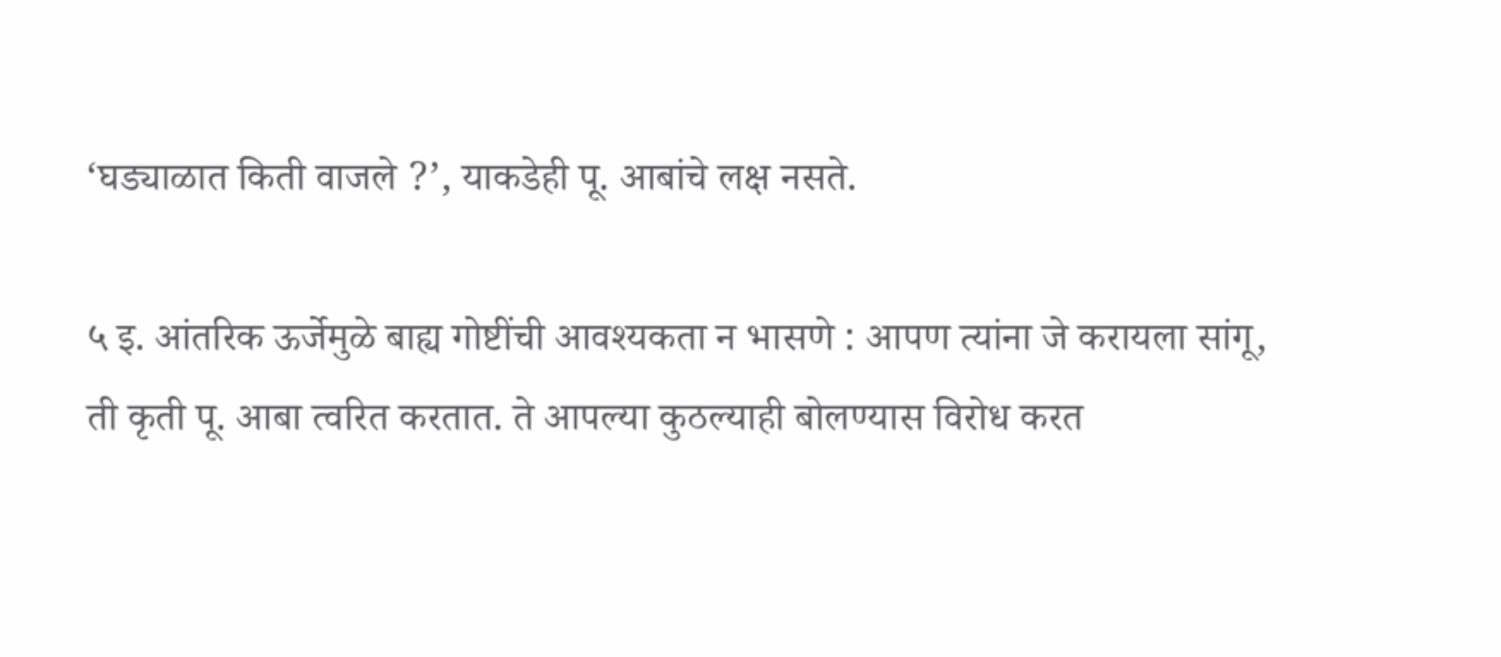‘घड्याळात किती वाजले ?’, याकडेही पू. आबांचे लक्ष नसते.

५ इ. आंतरिक ऊर्जेमुळे बाह्य गोष्टींची आवश्यकता न भासणे : आपण त्यांना जे करायला सांगू, ती कृती पू. आबा त्वरित करतात. ते आपल्या कुठल्याही बोलण्यास विरोध करत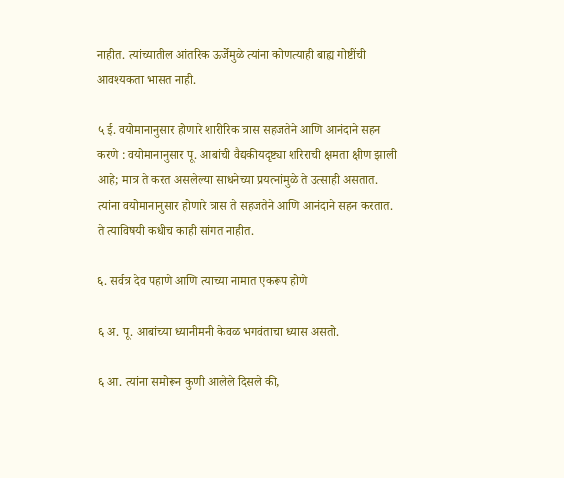नाहीत. त्यांच्यातील आंतरिक ऊर्जेमुळे त्यांना कोणत्याही बाह्य गोष्टींची आवश्यकता भासत नाही.

५ ई. वयोमानानुसार होणारे शारीरिक त्रास सहजतेने आणि आनंदाने सहन करणे : वयोमानानुसार पू. आबांची वैद्यकीयदृष्ट्या शरिराची क्षमता क्षीण झाली आहे; मात्र ते करत असलेल्या साधनेच्या प्रयत्नांमुळे ते उत्साही असतात. त्यांना वयोमानानुसार होणारे त्रास ते सहजतेने आणि आनंदाने सहन करतात. ते त्याविषयी कधीच काही सांगत नाहीत.

६. सर्वत्र देव पहाणे आणि त्याच्या नामात एकरूप होणे

६ अ. पू. आबांच्या ध्यानीमनी केवळ भगवंताचा ध्यास असतो.

६ आ. त्यांना समोरून कुणी आलेले दिसले की,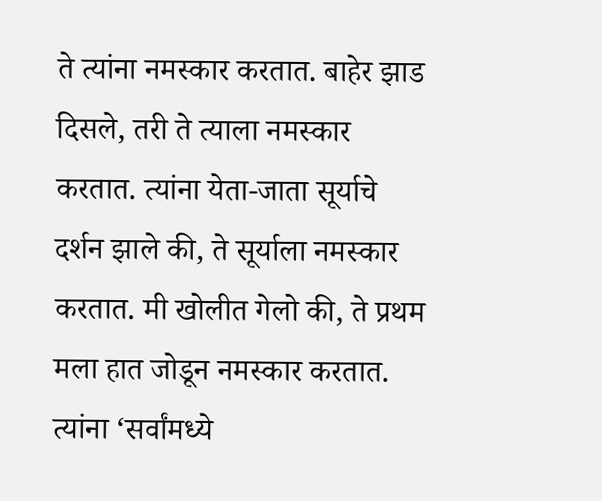ते त्यांना नमस्कार करतात. बाहेर झाड दिसले, तरी ते त्याला नमस्कार करतात. त्यांना येता-जाता सूर्याचे दर्शन झाले की, ते सूर्याला नमस्कार करतात. मी खोलीत गेलो की, ते प्रथम मला हात जोडून नमस्कार करतात. त्यांना ‘सर्वांमध्ये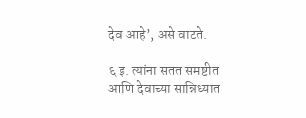देव आहे’, असे वाटते.

६ इ. त्यांना सतत समष्टीत आणि देवाच्या सान्निध्यात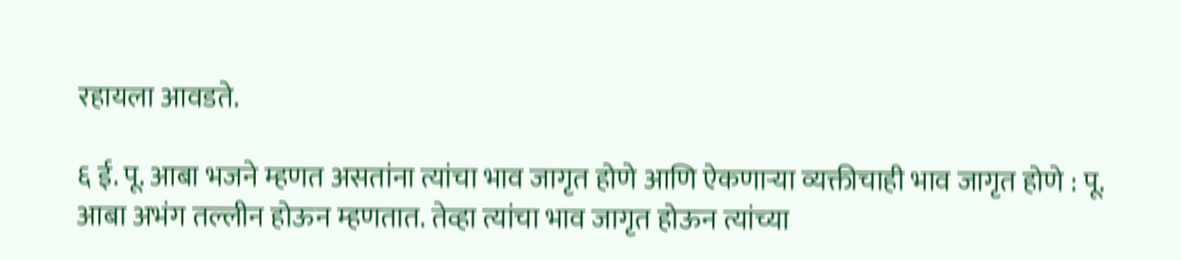रहायला आवडते.

६ ई. पू. आबा भजने म्हणत असतांना त्यांचा भाव जागृत होणे आणि ऐकणार्‍या व्यक्तीचाही भाव जागृत होणे : पू. आबा अभंग तल्लीन होऊन म्हणतात. तेव्हा त्यांचा भाव जागृत होऊन त्यांच्या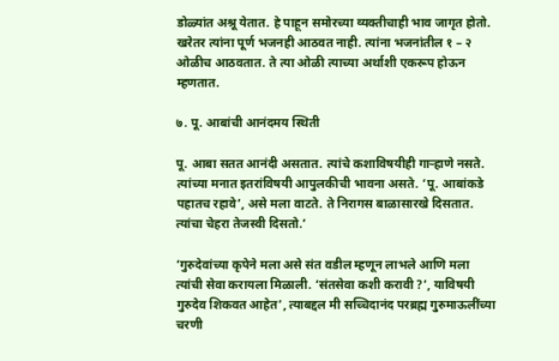डोळ्यांत अश्रू येतात. हे पाहून समोरच्या व्यक्तीचाही भाव जागृत होतो. खरेतर त्यांना पूर्ण भजनही आठवत नाही. त्यांना भजनांतील १ – २ ओळीच आठवतात. ते त्या ओळी त्याच्या अर्थाशी एकरूप होऊन म्हणतात.

७. पू. आबांची आनंदमय स्थिती

पू. आबा सतत आनंदी असतात. त्यांचे कशाविषयीही गार्‍हाणे नसते. त्यांच्या मनात इतरांविषयी आपुलकीची भावना असते. ‘पू. आबांकडे पहातच रहावे’, असे मला वाटते. ते निरागस बाळासारखे दिसतात. त्यांचा चेहरा तेजस्वी दिसतो.’

‘गुरुदेवांच्या कृपेने मला असे संत वडील म्हणून लाभले आणि मला त्यांची सेवा करायला मिळाली. ‘संतसेवा कशी करावी ?’, याविषयी गुरुदेव शिकवत आहेत’, त्याबद्दल मी सच्चिदानंद परब्रह्म गुरुमाऊलींच्या चरणी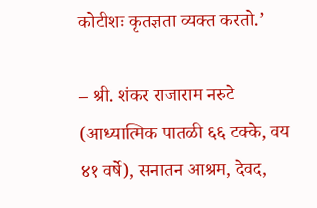कोटीशः कृतज्ञता व्यक्त करतो.’

– श्री. शंकर राजाराम नरुटे (आध्यात्मिक पातळी ६६ टक्के, वय ४१ वर्षे), सनातन आश्रम, देवद,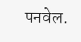पनवेल.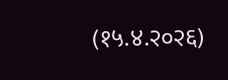(१५.४.२०२६)